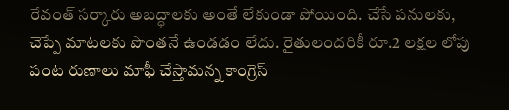రేవంత్ సర్కారు అబద్ధాలకు అంతే లేకుండా పోయింది. చేసే పనులకు, చెప్పే మాటలకు పొంతనే ఉండడం లేదు. రైతులందరికీ రూ.2 లక్షల లోపు పంట రుణాలు మాఫీ చేస్తామన్న కాంగ్రెస్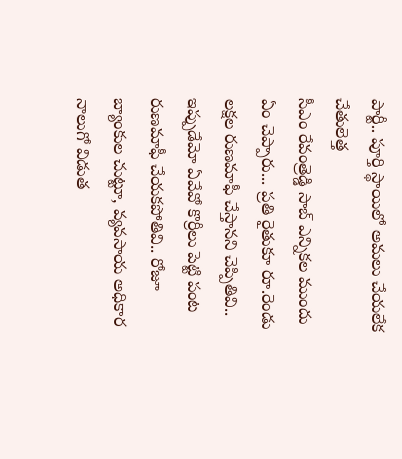పార్టీ.. పూర్తి స్థాయిలో అమలు చేయలేక చేతులెత్త
సీఎం రేవంత్రెడ్డి సాబ్ ఎన్నికల ముందు ఏం చెప్పారు... ప్రతి రైతుకూ రూ.రెండు లక్షల రుణమాఫీ చేస్తానని చెప్పితివి.. ఇప్పుడేమో ఏవేవో కొర్రీలు పెట్టి పంట రుణమాఫీ చేయకపోతివి.. రోజూ బ్యాంకుల చుట్టూ, వ్యవసాయ అధికార
నాలుగో విడుత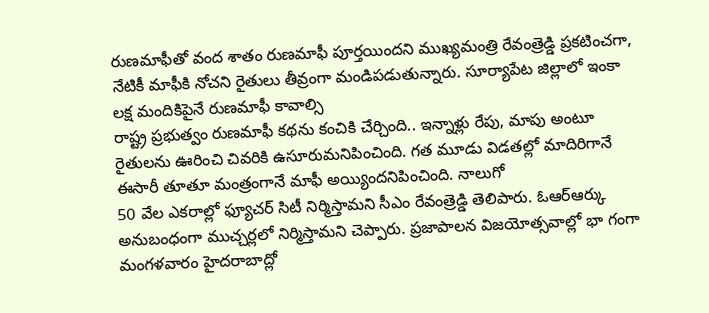రుణమాఫీతో వంద శాతం రుణమాఫీ పూర్తయిందని ముఖ్యమంత్రి రేవంత్రెడ్డి ప్రకటించగా, నేటికీ మాఫీకి నోచని రైతులు తీవ్రంగా మండిపడుతున్నారు. సూర్యాపేట జిల్లాలో ఇంకా లక్ష మందికిపైనే రుణమాఫీ కావాల్సి
రాష్ట్ర ప్రభుత్వం రుణమాఫీ కథను కంచికి చేర్చింది.. ఇన్నాళ్లు రేపు, మాపు అంటూ రైతులను ఊరించి చివరికి ఉసూరుమనిపించింది. గత మూడు విడతల్లో మాదిరిగానే ఈసారీ తూతూ మంత్రంగానే మాఫీ అయ్యిందనిపించింది. నాలుగో
50 వేల ఎకరాల్లో ఫ్యూచర్ సిటీ నిర్మిస్తామని సీఎం రేవంత్రెడ్డి తెలిపారు. ఓఆర్ఆర్కు అనుబంధంగా ముచ్చర్లలో నిర్మిస్తామని చెప్పారు. ప్రజాపాలన విజయోత్సవాల్లో భా గంగా మంగళవారం హైదరాబాద్లో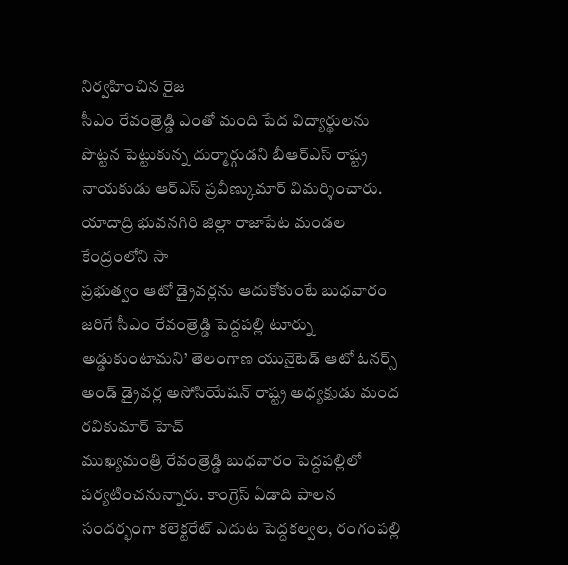నిర్వహించిన రైజ
సీఎం రేవంత్రెడ్డి ఎంతో మంది పేద విద్యార్థులను పొట్టన పెట్టుకున్న దుర్మార్గుడని బీఆర్ఎస్ రాష్ట్ర నాయకుడు ఆర్ఎస్ ప్రవీణ్కుమార్ విమర్శించారు. యాదాద్రి భువనగిరి జిల్లా రాజాపేట మండల కేంద్రంలోని సా
ప్రభుత్వం ఆటో డ్రైవర్లను ఆదుకోకుంటే బుధవారం జరిగే సీఎం రేవంత్రెడ్డి పెద్దపల్లి టూర్ను అడ్డుకుంటామని’ తెలంగాణ యునైటెడ్ ఆటో ఓనర్స్ అండ్ డ్రైవర్ల అసోసియేషన్ రాష్ట్ర అధ్యక్షుడు మంద రవికుమార్ హెచ్
ముఖ్యమంత్రి రేవంత్రెడ్డి బుధవారం పెద్దపల్లిలో పర్యటించనున్నారు. కాంగ్రెస్ ఏడాది పాలన సందర్భంగా కలెక్టరేట్ ఎదుట పెద్దకల్వల, రంగంపల్లి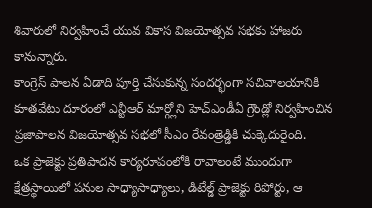శివారులో నిర్వహించే యువ వికాస విజయోత్సవ సభకు హాజరు కానున్నారు.
కాంగ్రెస్ పాలన ఏడాది పూర్తి చేసుకున్న సందర్భంగా సచివాలయానికి కూతవేటు దూరంలో ఎన్టీఆర్ మార్గ్లోని హెచ్ఎండీఏ గ్రౌండ్లో నిర్వహించిన ప్రజాపాలన విజయోత్సవ సభలో సీఎం రేవంత్రెడ్డికి చుక్కెదురైంది.
ఒక ప్రాజెక్టు ప్రతిపాదన కార్యరూపంలోకి రావాలంటే ముందుగా క్షేత్రస్థాయిలో పనుల సాధ్యాసాధ్యాలు, డిటేల్డ్ ప్రాజెక్టు రిపోర్టు, ఆ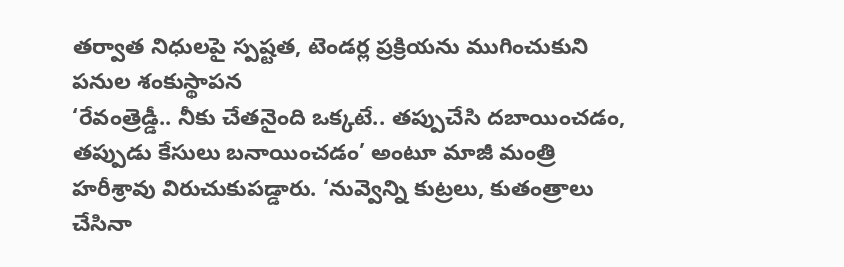తర్వాత నిధులపై స్పష్టత, టెండర్ల ప్రక్రియను ముగించుకుని పనుల శంకుస్థాపన
‘రేవంత్రెడ్డీ.. నీకు చేతనైంది ఒక్కటే.. తప్పుచేసి దబాయించడం, తప్పుడు కేసులు బనాయించడం’ అంటూ మాజీ మంత్రి హరీశ్రావు విరుచుకుపడ్డారు. ‘నువ్వెన్ని కుట్రలు, కుతంత్రాలు చేసినా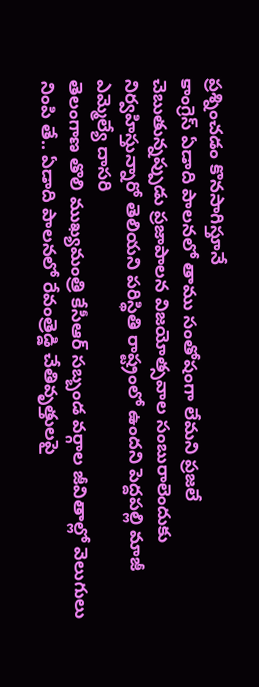ప్రశ్నించడం కొనసాగిస్తూనే
కాంగ్రెస్ ఏడాది పాలనలో తాము సంతోషంగా లేమని ప్రజలే చెబుతున్నప్పుడు ప్రజాపాలన విజయోత్సవాల సంబురాలెందుకు నిర్వహిస్తున్నారో తెలియని పరిస్థితి రాష్ట్రంలో ఉందని పెద్దపల్లి మాజీ ఎమ్మెల్యే దాసరి
తెలంగాణ తొలి ముఖ్యమంత్రి కేసీఆర్ సబ్బండ వర్గాల జీవితాల్లో వెలుగులు నింపి తే.. ఏడాది పాలనలో రేవంత్రెడ్డి చేతివృత్తులపై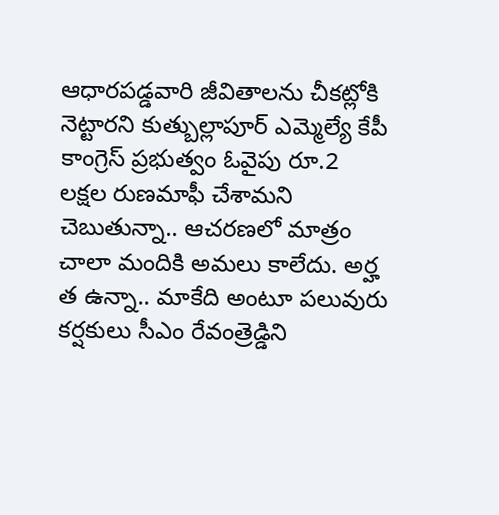ఆధారపడ్డవారి జీవితాలను చీకట్లోకి నెట్టారని కుత్బుల్లాపూర్ ఎమ్మెల్యే కేపీ
కాంగ్రెస్ ప్రభుత్వం ఓవైపు రూ.2 లక్షల రుణమాఫీ చేశామని చెబుతున్నా.. ఆచరణలో మాత్రం చాలా మందికి అమలు కాలేదు. అర్హ త ఉన్నా.. మాకేది అంటూ పలువురు కర్షకులు సీఎం రేవంత్రెడ్డిని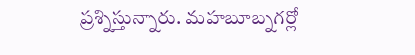ప్రశ్నిస్తున్నారు. మహబూబ్నగర్లో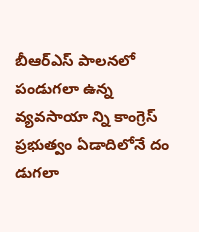బీఆర్ఎస్ పాలనలో పండుగలా ఉన్న వ్యవసాయా న్ని కాంగ్రెస్ ప్రభుత్వం ఏడాదిలోనే దం డుగలా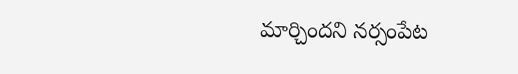మార్చిందని నర్సంపేట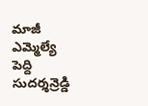మాజీ ఎమ్మెల్యే పెద్ది సుదర్శన్రెడ్డి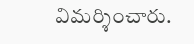విమర్శించారు.